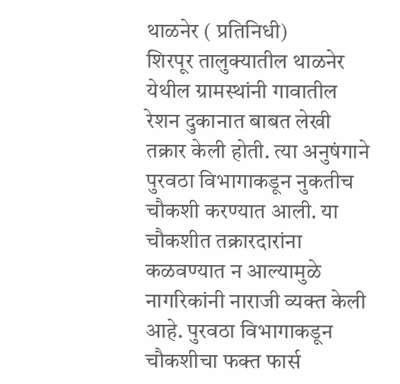थाळनेर ( प्रतिनिधी)
शिरपूर तालुक्यातील थाळनेर येथील ग्रामस्थांनी गावातील रेशन दुकानात बाबत लेखी तक्रार केली होती. त्या अनुषंगाने पुरवठा विभागाकडून नुकतीच चौकशी करण्यात आली. या चौकशीत तक्रारदारांना कळवण्यात न आल्यामुळे नागरिकांनी नाराजी व्यक्त केली आहे. पुरवठा विभागाकडून चौकशीचा फक्त फार्स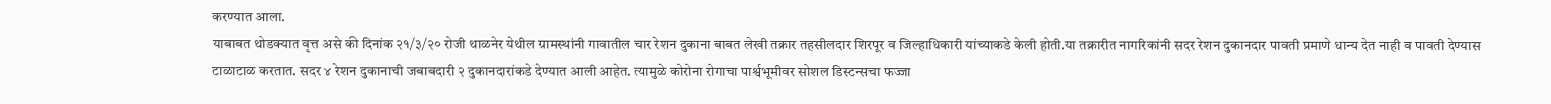करण्यात आला.
याबाबत थोडक्यात वृत्त असे की दिनांक २१/३/२० रोजी थाळनेर येथील ग्रामस्थांनी गावातील चार रेशन दुकाना बाबत लेखी तक्रार तहसीलदार शिरपूर व जिल्हाधिकारी यांच्याकडे केली होती.या तक्रारीत नागरिकांनी सदर रेशन दुकानदार पावती प्रमाणे धान्य देत नाही व पावती देण्यास टाळाटाळ करतात. सदर ४ रेशन दुकानाची जबाबदारी २ दुकानदारांकडे देण्यात आली आहेत. त्यामुळे कोरोना रोगाचा पार्श्वभूमीवर सोशल डिस्टन्सचा फज्जा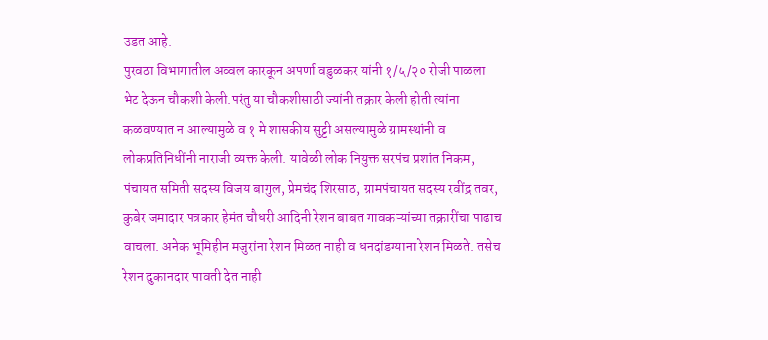उडत आहे.
पुरवठा विभागातील अव्वल कारकून अपर्णा वडुळकर यांनी १/५/२० रोजी पाळला भेट देऊन चौकशी केली.परंतु या चौकशीसाठी ज्यांनी तक्रार केली होती त्यांना कळवण्यात न आल्यामुळे व १ मे शासकीय सुट्टी असल्यामुळे ग्रामस्थांनी व लोकप्रतिनिधींनी नाराजी व्यक्त केली. यावेळी लोक नियुक्त सरपंच प्रशांत निकम, पंचायत समिती सदस्य विजय बागुल, प्रेमचंद शिरसाठ, ग्रामपंचायत सदस्य रवींद्र तवर, कुबेर जमादार पत्रकार हेमंत चौधरी आदिनी रेशन बाबत गावकऱ्यांच्या तक्रारींचा पाढाच वाचला. अनेक भूमिहीन मजुरांना रेशन मिळत नाही व धनदांडग्याना रेशन मिळते. तसेच रेशन दुकानदार पावती देत नाही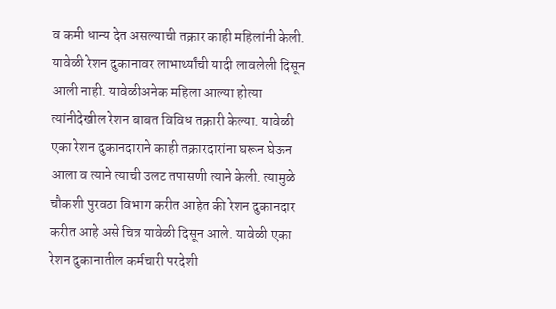व कमी धान्य देत असल्याची तक्रार काही महिलांनी केली. यावेळी रेशन दुकानावर लाभार्थ्यांची यादी लावलेली दिसून आली नाही. यावेळीअनेक महिला आल्या होत्या त्यांनीदेखील रेशन बाबत विविध तक्रारी केल्या. यावेळी एका रेशन दुकानदाराने काही तक्रारदारांना घरून घेऊन आला व त्याने त्याची उलट तपासणी त्याने केली. त्यामुळे चौकशी पुरवठा विभाग करीत आहेत की रेशन दुकानदार करीत आहे असे चित्र यावेळी दिसून आले. यावेळी एका रेशन दुकानातील कर्मचारी परदेशी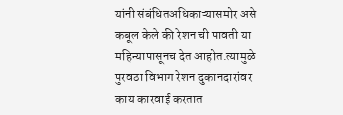यांनी संबंधितअधिकाऱ्यासमोर असे कबूल केले की रेशन ची पावती या महिन्यापासूनच देत आहोत.त्यामुळे पुरवठा विभाग रेशन दुकानदारांवर काय कारवाई करतात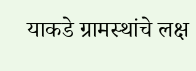याकडे ग्रामस्थांचे लक्ष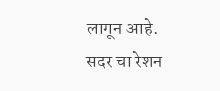लागून आहे. सदर चा रेशन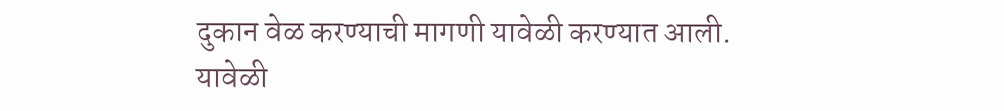दुकान वेळ करण्याची मागणी यावेळी करण्यात आली.
यावेळी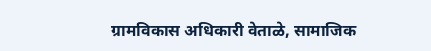ग्रामविकास अधिकारी वेताळे, सामाजिक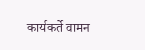कार्यकर्ते वामन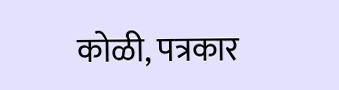कोळी, पत्रकार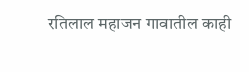रतिलाल महाजन गावातील काही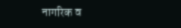नागरिक व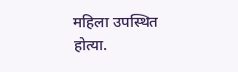महिला उपस्थित होत्या.